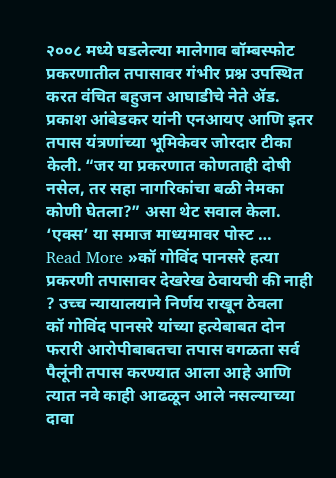२००८ मध्ये घडलेल्या मालेगाव बॉम्बस्फोट प्रकरणातील तपासावर गंभीर प्रश्न उपस्थित करत वंचित बहुजन आघाडीचे नेते ॲड. प्रकाश आंबेडकर यांनी एनआयए आणि इतर तपास यंत्रणांच्या भूमिकेवर जोरदार टीका केली. “जर या प्रकरणात कोणताही दोषी नसेल, तर सहा नागरिकांचा बळी नेमका कोणी घेतला?” असा थेट सवाल केला. ‘एक्स’ या समाज माध्यमावर पोस्ट …
Read More »कॉ गोविंद पानसरे हत्या प्रकरणी तपासावर देखरेख ठेवायची की नाही ? उच्च न्यायालयाने निर्णय राखून ठेवला
कॉ गोविंद पानसरे यांच्या हत्येबाबत दोन फरारी आरोपीबाबतचा तपास वगळता सर्व पैलूंनी तपास करण्यात आला आहे आणि त्यात नवे काही आढळून आले नसल्याच्या दावा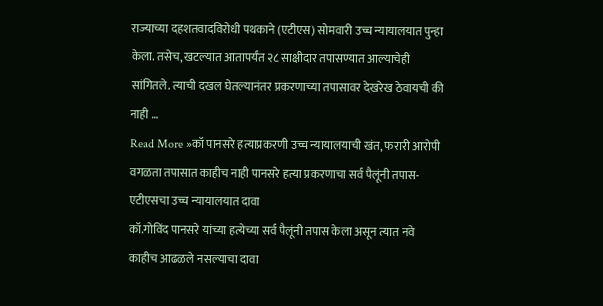राज्याच्या दहशतवादविरोधी पथकाने (एटीएस) सोमवारी उच्च न्यायालयात पुन्हा केला. तसेच, खटल्यात आतापर्यंत २८ साक्षीदार तपासण्यात आल्याचेही सांगितले. त्याची दखल घेतल्यानंतर प्रकरणाच्या तपासावर देखरेख ठेवायची की नाही …
Read More »कॉ पानसरे हत्याप्रकरणी उच्च न्यायालयाची खंत, फरारी आरोपी वगळता तपासात काहीच नाही पानसरे हत्या प्रकरणाचा सर्व पैलूंनी तपास- एटीएसचा उच्च न्यायालयात दावा
कॉ.गोविंद पानसरे यांच्या हत्येच्या सर्व पैलूंनी तपास केला असून त्यात नवे काहीच आढळले नसल्याचा दावा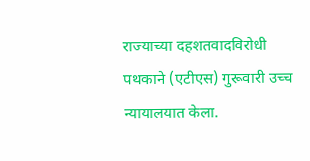राज्याच्या दहशतवादविरोधी पथकाने (एटीएस) गुरूवारी उच्च न्यायालयात केला.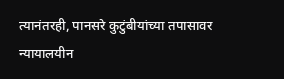त्यानंतरही, पानसरे कुटुंबीयांच्या तपासावर न्यायालयीन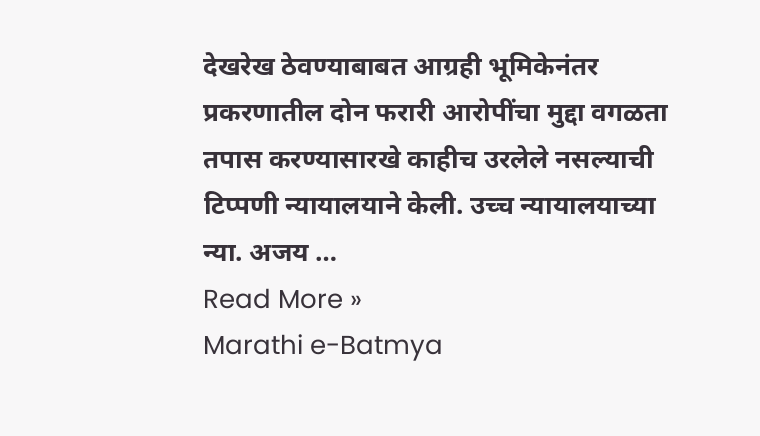देखरेख ठेवण्याबाबत आग्रही भूमिकेनंतर प्रकरणातील दोन फरारी आरोपींचा मुद्दा वगळता तपास करण्यासारखे काहीच उरलेले नसल्याची टिप्पणी न्यायालयाने केली. उच्च न्यायालयाच्या न्या. अजय …
Read More »
Marathi e-Batmya